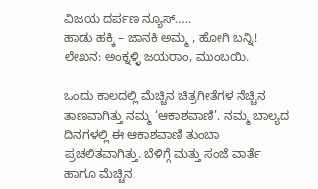ವಿಜಯ ದರ್ಪಣ ನ್ಯೂಸ್…..
ಹಾಡು ಹಕ್ಕಿ – ಜಾನಕಿ ಅಮ್ಮ , ಹೋಗಿ ಬನ್ನಿ!
ಲೇಖನ: ಅಂಕ್ನಳ್ಳಿ ಜಯರಾಂ, ಮುಂಬಯಿ.

ಒಂದು ಕಾಲದಲ್ಲಿ ಮೆಚ್ಚಿನ ಚಿತ್ರಗೀತೆಗಳ ನೆಚ್ಚಿನ ತಾಣವಾಗಿತ್ತು ನಮ್ಮ ‘ಆಕಾಶವಾಣಿ’. ನಮ್ಮ ಬಾಲ್ಯದ ದಿನಗಳಲ್ಲಿ ಈ ಆಕಾಶವಾಣಿ ತುಂಬಾ ಪ್ರಚಲಿತವಾಗಿತ್ತು. ಬೆಳಿಗ್ಗೆ ಮತ್ತು ಸಂಜೆ ವಾರ್ತೆ ಹಾಗೂ ಮೆಚ್ಚಿನ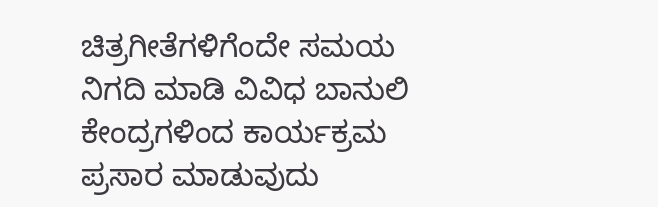ಚಿತ್ರಗೀತೆಗಳಿಗೆಂದೇ ಸಮಯ ನಿಗದಿ ಮಾಡಿ ವಿವಿಧ ಬಾನುಲಿ ಕೇಂದ್ರಗಳಿಂದ ಕಾರ್ಯಕ್ರಮ ಪ್ರಸಾರ ಮಾಡುವುದು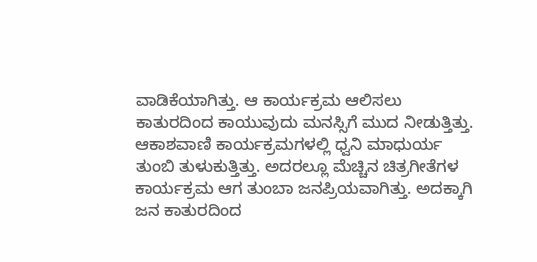ವಾಡಿಕೆಯಾಗಿತ್ತು. ಆ ಕಾರ್ಯಕ್ರಮ ಆಲಿಸಲು ಕಾತುರದಿಂದ ಕಾಯುವುದು ಮನಸ್ಸಿಗೆ ಮುದ ನೀಡುತ್ತಿತ್ತು. ಆಕಾಶವಾಣಿ ಕಾರ್ಯಕ್ರಮಗಳಲ್ಲಿ ಧ್ವನಿ ಮಾಧುರ್ಯ ತುಂಬಿ ತುಳುಕುತ್ತಿತ್ತು. ಅದರಲ್ಲೂ ಮೆಚ್ಚಿನ ಚಿತ್ರಗೀತೆಗಳ ಕಾರ್ಯಕ್ರಮ ಆಗ ತುಂಬಾ ಜನಪ್ರಿಯವಾಗಿತ್ತು. ಅದಕ್ಕಾಗಿ ಜನ ಕಾತುರದಿಂದ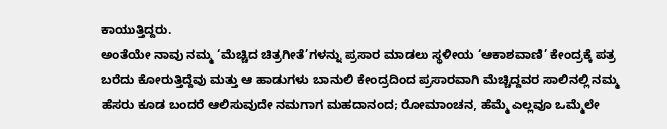ಕಾಯುತ್ತಿದ್ದರು.
ಅಂತೆಯೇ ನಾವು ನಮ್ಮ ‘ಮೆಚ್ಚಿದ ಚಿತ್ರಗೀತೆ’ಗಳನ್ನು ಪ್ರಸಾರ ಮಾಡಲು ಸ್ಥಳೀಯ ‘ಆಕಾಶವಾಣಿ’ ಕೇಂದ್ರಕ್ಕೆ ಪತ್ರ ಬರೆದು ಕೋರುತ್ತಿದ್ದೆವು ಮತ್ತು ಆ ಹಾಡುಗಳು ಬಾನುಲಿ ಕೇಂದ್ರದಿಂದ ಪ್ರಸಾರವಾಗಿ ಮೆಚ್ಚಿದ್ದವರ ಸಾಲಿನಲ್ಲಿ ನಮ್ಮ ಹೆಸರು ಕೂಡ ಬಂದರೆ ಆಲಿಸುವುದೇ ನಮಗಾಗ ಮಹದಾನಂದ; ರೋಮಾಂಚನ, ಹೆಮ್ಮೆ ಎಲ್ಲವೂ ಒಮ್ಮೆಲೇ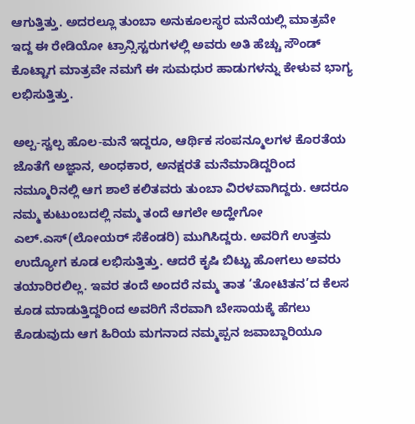ಆಗುತ್ತಿತ್ತು. ಅದರಲ್ಲೂ ತುಂಬಾ ಅನುಕೂಲಸ್ಥರ ಮನೆಯಲ್ಲಿ ಮಾತ್ರವೇ ಇದ್ದ ಈ ರೇಡಿಯೋ ಟ್ರಾನ್ಸಿಸ್ಟರುಗಳಲ್ಲಿ ಅವರು ಅತಿ ಹೆಚ್ಚು ಸೌಂಡ್ ಕೊಟ್ಟಾಗ ಮಾತ್ರವೇ ನಮಗೆ ಈ ಸುಮಧುರ ಹಾಡುಗಳನ್ನು ಕೇಳುವ ಭಾಗ್ಯ ಲಭಿಸುತ್ತಿತ್ತು.

ಅಲ್ಪ-ಸ್ವಲ್ಪ ಹೊಲ-ಮನೆ ಇದ್ದರೂ, ಆರ್ಥಿಕ ಸಂಪನ್ಮೂಲಗಳ ಕೊರತೆಯ ಜೊತೆಗೆ ಅಜ್ಞಾನ, ಅಂಧಕಾರ, ಅನಕ್ಷರತೆ ಮನೆಮಾಡಿದ್ದರಿಂದ ನಮ್ಮೂರಿನಲ್ಲಿ ಆಗ ಶಾಲೆ ಕಲಿತವರು ತುಂಬಾ ವಿರಳವಾಗಿದ್ದರು. ಆದರೂ ನಮ್ಮ ಕುಟುಂಬದಲ್ಲಿ ನಮ್ಮ ತಂದೆ ಆಗಲೇ ಅದ್ಹೇಗೋ ಎಲ್.ಎಸ್(ಲೋಯರ್ ಸೆಕೆಂಡರಿ) ಮುಗಿಸಿದ್ದರು. ಅವರಿಗೆ ಉತ್ತಮ ಉದ್ಯೋಗ ಕೂಡ ಲಭಿಸುತ್ತಿತ್ತು. ಆದರೆ ಕೃಷಿ ಬಿಟ್ಟು ಹೋಗಲು ಅವರು ತಯಾರಿರಲಿಲ್ಲ. ಇವರ ತಂದೆ ಅಂದರೆ ನಮ್ಮ ತಾತ ‘ತೋಟಿತನ’ದ ಕೆಲಸ ಕೂಡ ಮಾಡುತ್ತಿದ್ದರಿಂದ ಅವರಿಗೆ ನೆರವಾಗಿ ಬೇಸಾಯಕ್ಕೆ ಹೆಗಲು ಕೊಡುವುದು ಆಗ ಹಿರಿಯ ಮಗನಾದ ನಮ್ಮಪ್ಪನ ಜವಾಬ್ದಾರಿಯೂ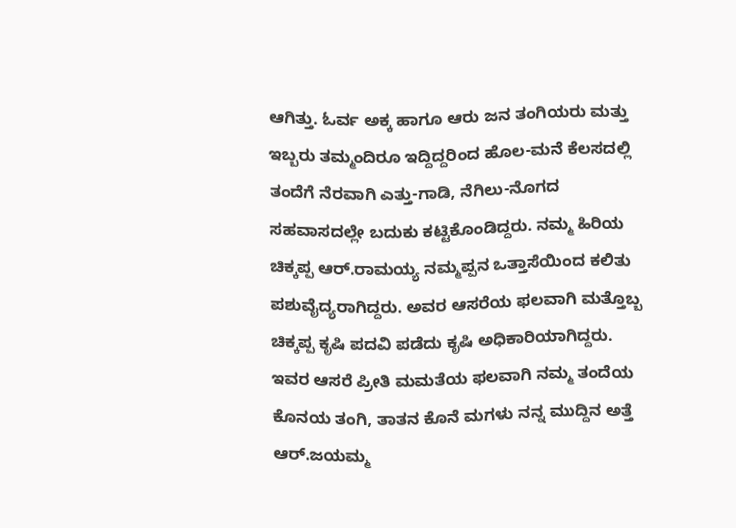ಆಗಿತ್ತು. ಓರ್ವ ಅಕ್ಕ ಹಾಗೂ ಆರು ಜನ ತಂಗಿಯರು ಮತ್ತು ಇಬ್ಬರು ತಮ್ಮಂದಿರೂ ಇದ್ದಿದ್ದರಿಂದ ಹೊಲ-ಮನೆ ಕೆಲಸದಲ್ಲಿ ತಂದೆಗೆ ನೆರವಾಗಿ ಎತ್ತು-ಗಾಡಿ, ನೆಗಿಲು-ನೊಗದ ಸಹವಾಸದಲ್ಲೇ ಬದುಕು ಕಟ್ಟಿಕೊಂಡಿದ್ದರು. ನಮ್ಮ ಹಿರಿಯ ಚಿಕ್ಕಪ್ಪ ಆರ್.ರಾಮಯ್ಯ ನಮ್ಮಪ್ಪನ ಒತ್ತಾಸೆಯಿಂದ ಕಲಿತು ಪಶುವೈದ್ಯರಾಗಿದ್ದರು. ಅವರ ಆಸರೆಯ ಫಲವಾಗಿ ಮತ್ತೊಬ್ಬ ಚಿಕ್ಕಪ್ಪ ಕೃಷಿ ಪದವಿ ಪಡೆದು ಕೃಷಿ ಅಧಿಕಾರಿಯಾಗಿದ್ದರು. ಇವರ ಆಸರೆ ಪ್ರೀತಿ ಮಮತೆಯ ಫಲವಾಗಿ ನಮ್ಮ ತಂದೆಯ ಕೊನಯ ತಂಗಿ, ತಾತನ ಕೊನೆ ಮಗಳು ನನ್ನ ಮುದ್ದಿನ ಅತ್ತೆ ಆರ್.ಜಯಮ್ಮ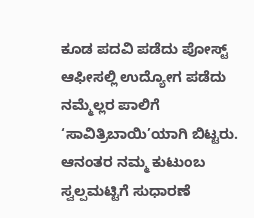ಕೂಡ ಪದವಿ ಪಡೆದು ಪೋಸ್ಟ್ ಆಫೀಸಲ್ಲಿ ಉದ್ಯೋಗ ಪಡೆದು ನಮ್ಮೆಲ್ಲರ ಪಾಲಿಗೆ ‘ಸಾವಿತ್ರಿಬಾಯಿ’ಯಾಗಿ ಬಿಟ್ಟರು. ಆನಂತರ ನಮ್ಮ ಕುಟುಂಬ ಸ್ವಲ್ಪಮಟ್ಟಿಗೆ ಸುಧಾರಣೆ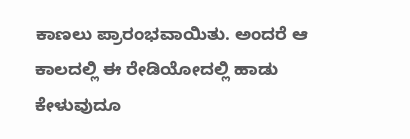ಕಾಣಲು ಪ್ರಾರಂಭವಾಯಿತು. ಅಂದರೆ ಆ ಕಾಲದಲ್ಲಿ ಈ ರೇಡಿಯೋದಲ್ಲಿ ಹಾಡು ಕೇಳುವುದೂ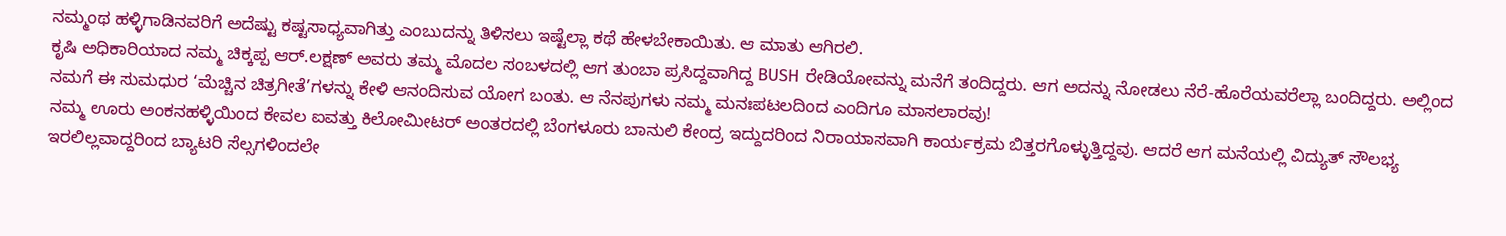ನಮ್ಮಂಥ ಹಳ್ಳಿಗಾಡಿನವರಿಗೆ ಅದೆಷ್ಟು ಕಷ್ಟಸಾಧ್ಯವಾಗಿತ್ತು ಎಂಬುದನ್ನು ತಿಳಿಸಲು ಇಷ್ಟೆಲ್ಲಾ ಕಥೆ ಹೇಳಬೇಕಾಯಿತು. ಆ ಮಾತು ಆಗಿರಲಿ.
ಕೃಷಿ ಅಧಿಕಾರಿಯಾದ ನಮ್ಮ ಚಿಕ್ಕಪ್ಪ ಆರ್.ಲಕ್ಷಣ್ ಅವರು ತಮ್ಮ ಮೊದಲ ಸಂಬಳದಲ್ಲಿ ಆಗ ತುಂಬಾ ಪ್ರಸಿದ್ದವಾಗಿದ್ದ BUSH ರೇಡಿಯೋವನ್ನು ಮನೆಗೆ ತಂದಿದ್ದರು. ಆಗ ಅದನ್ನು ನೋಡಲು ನೆರೆ-ಹೊರೆಯವರೆಲ್ಲಾ ಬಂದಿದ್ದರು. ಅಲ್ಲಿಂದ ನಮಗೆ ಈ ಸುಮಧುರ ‘ಮೆಚ್ಚಿನ ಚಿತ್ರಗೀತೆ’ಗಳನ್ನು ಕೇಳಿ ಆನಂದಿಸುವ ಯೋಗ ಬಂತು. ಆ ನೆನಪುಗಳು ನಮ್ಮ ಮನಃಪಟಲದಿಂದ ಎಂದಿಗೂ ಮಾಸಲಾರವು!
ನಮ್ಮ ಊರು ಅಂಕನಹಳ್ಳಿಯಿಂದ ಕೇವಲ ಐವತ್ತು ಕಿಲೋಮೀಟರ್ ಅಂತರದಲ್ಲಿ ಬೆಂಗಳೂರು ಬಾನುಲಿ ಕೇಂದ್ರ ಇದ್ದುದರಿಂದ ನಿರಾಯಾಸವಾಗಿ ಕಾರ್ಯಕ್ರಮ ಬಿತ್ತರಗೊಳ್ಳುತ್ತಿದ್ದವು. ಆದರೆ ಆಗ ಮನೆಯಲ್ಲಿ ವಿದ್ಯುತ್ ಸೌಲಭ್ಯ ಇರಲಿಲ್ಲವಾದ್ದರಿಂದ ಬ್ಯಾಟರಿ ಸೆಲ್ಸಗಳಿಂದಲೇ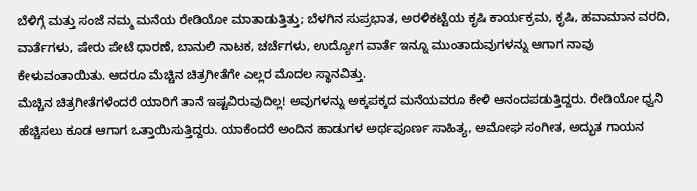ಬೆಳಿಗ್ಗೆ ಮತ್ತು ಸಂಜೆ ನಮ್ಮ ಮನೆಯ ರೇಡಿಯೋ ಮಾತಾಡುತ್ತಿತ್ತು; ಬೆಳಗಿನ ಸುಪ್ರಭಾತ, ಅರಳಿಕಟ್ಟೆಯ ಕೃಷಿ ಕಾರ್ಯಕ್ರಮ, ಕೃಷಿ, ಹವಾಮಾನ ವರದಿ, ವಾರ್ತೆಗಳು, ಷೇರು ಪೇಟೆ ಧಾರಣೆ, ಬಾನುಲಿ ನಾಟಕ, ಚರ್ಚೆಗಳು, ಉದ್ಯೋಗ ವಾರ್ತೆ ಇನ್ನೂ ಮುಂತಾದುವುಗಳನ್ನು ಆಗಾಗ ನಾವು ಕೇಳುವಂತಾಯಿತು. ಆದರೂ ಮೆಚ್ಚಿನ ಚಿತ್ರಗೀತೆಗೇ ಎಲ್ಲರ ಮೊದಲ ಸ್ಥಾನವಿತ್ತು.
ಮೆಚ್ಚಿನ ಚಿತ್ರಗೀತೆಗಳೆಂದರೆ ಯಾರಿಗೆ ತಾನೆ ಇಷ್ಟವಿರುವುದಿಲ್ಲ! ಅವುಗಳನ್ನು ಅಕ್ಕಪಕ್ಕದ ಮನೆಯವರೂ ಕೇಳಿ ಆನಂದಪಡುತ್ತಿದ್ದರು. ರೇಡಿಯೋ ಧ್ವನಿ ಹೆಚ್ಚಿಸಲು ಕೂಡ ಆಗಾಗ ಒತ್ತಾಯಿಸುತ್ತಿದ್ದರು. ಯಾಕೆಂದರೆ ಅಂದಿನ ಹಾಡುಗಳ ಅರ್ಥಪೂರ್ಣ ಸಾಹಿತ್ಯ, ಅಮೋಘ ಸಂಗೀತ, ಅದ್ಭುತ ಗಾಯನ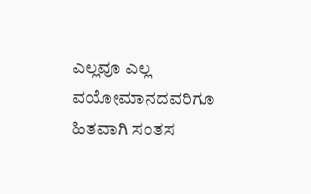ಎಲ್ಲವೂ ಎಲ್ಲ ವಯೋಮಾನದವರಿಗೂ ಹಿತವಾಗಿ ಸಂತಸ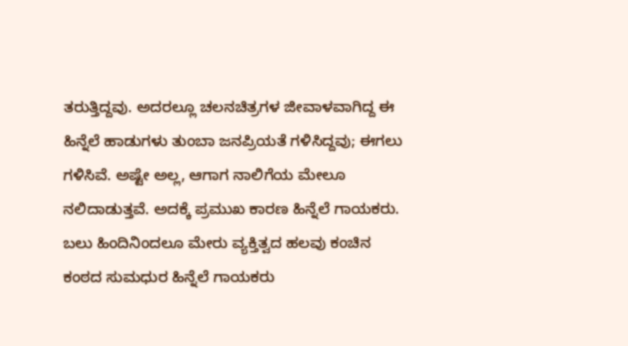ತರುತ್ತಿದ್ದವು. ಅದರಲ್ಲೂ ಚಲನಚಿತ್ರಗಳ ಜೀವಾಳವಾಗಿದ್ದ ಈ ಹಿನ್ನೆಲೆ ಹಾಡುಗಳು ತುಂಬಾ ಜನಪ್ರಿಯತೆ ಗಳಿಸಿದ್ದವು; ಈಗಲು ಗಳಿಸಿವೆ. ಅಷ್ಟೇ ಅಲ್ಲ, ಆಗಾಗ ನಾಲಿಗೆಯ ಮೇಲೂ ನಲಿದಾಡುತ್ತವೆ. ಅದಕ್ಕೆ ಪ್ರಮುಖ ಕಾರಣ ಹಿನ್ನೆಲೆ ಗಾಯಕರು.
ಬಲು ಹಿಂದಿನಿಂದಲೂ ಮೇರು ವ್ಯಕ್ತಿತ್ವದ ಹಲವು ಕಂಚಿನ ಕಂಠದ ಸುಮಧುರ ಹಿನ್ನೆಲೆ ಗಾಯಕರು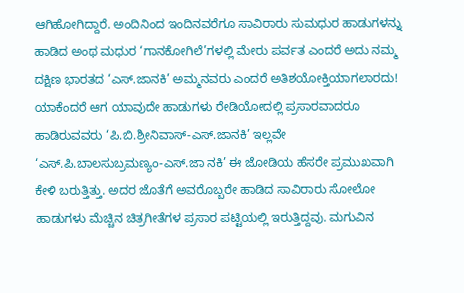ಆಗಿಹೋಗಿದ್ದಾರೆ. ಅಂದಿನಿಂದ ಇಂದಿನವರೆಗೂ ಸಾವಿರಾರು ಸುಮಧುರ ಹಾಡುಗಳನ್ನು ಹಾಡಿದ ಅಂಥ ಮಧುರ ‘ಗಾನಕೋಗಿಲೆ’ಗಳಲ್ಲಿ ಮೇರು ಪರ್ವತ ಎಂದರೆ ಅದು ನಮ್ಮ ದಕ್ಷಿಣ ಭಾರತದ ‘ಎಸ್.ಜಾನಕಿ’ ಅಮ್ಮನವರು ಎಂದರೆ ಅತಿಶಯೋಕ್ತಿಯಾಗಲಾರದು! ಯಾಕೆಂದರೆ ಆಗ ಯಾವುದೇ ಹಾಡುಗಳು ರೇಡಿಯೋದಲ್ಲಿ ಪ್ರಸಾರವಾದರೂ ಹಾಡಿರುವವರು ‘ಪಿ.ಬಿ.ಶ್ರೀನಿವಾಸ್-ಎಸ್.ಜಾನಕಿ’ ಇಲ್ಲವೇ ‘ಎಸ್.ಪಿ.ಬಾಲಸುಬ್ರಮಣ್ಯಂ-ಎಸ್.ಜಾ ನಕಿ’ ಈ ಜೋಡಿಯ ಹೆಸರೇ ಪ್ರಮುಖವಾಗಿ ಕೇಳಿ ಬರುತ್ತಿತ್ತು. ಅದರ ಜೊತೆಗೆ ಅವರೊಬ್ಬರೇ ಹಾಡಿದ ಸಾವಿರಾರು ಸೋಲೋ ಹಾಡುಗಳು ಮೆಚ್ಚಿನ ಚಿತ್ರಗೀತೆಗಳ ಪ್ರಸಾರ ಪಟ್ಟಿಯಲ್ಲಿ ಇರುತ್ತಿದ್ದವು. ಮಗುವಿನ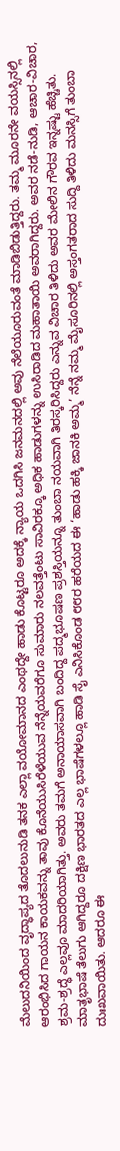ಮೆಲುದನಿಯಿಂದ ವೃದ್ಧಾಪ್ಯದ ತೊದಲುನುಡಿ ತನಕ ಎಲ್ಲಾ ವಯೋಮಾನದ ಎಂಥದ್ದೇ ಹಾಡು ಕೊಟ್ಟರೂ ಅದಕ್ಕೆ ನ್ಯಾಯ ಒದಗಿಸಿ ಜನಮನದಲ್ಲಿ ಅವು ನೆಲೆಯೂರುವಂತೆ ಮಾಡಿಬಿಡುತ್ತಿದ್ದರು. ತಮ್ಮ ಮೂರನೇ ವಯಸ್ಸಿನಲ್ಲಿ ಆರಂಭಿಸಿದ ಗಾಯನ ಕಾಯಕವನ್ನು ತಾವು ಕೊನೆಯುಸಿರೆಳೆಯುವ ನೆನ್ನೆಯವರೆಗೂ ಸುಮಾರು ನಲವತ್ತೆಂಟು ಸಾವಿರಕ್ಕೂ ಅಧಿಕ ಹಾಡುಗಳನ್ನು ಉಸಿರಾಡಿದ ಮಹಾತಾಯಿ ಅವರಾಗಿದ್ದರು. ಅವರ ನಡೆ-ನುಡಿ, ಆಚಾರ-ವಿಚಾರ, ಶ್ರಮ-ಶ್ರದ್ಧೆ ಎಲ್ಲವೂ ಮಾದರಿಯಾಗಿತ್ತು. ಅವರು ತಮಗೆ ಅನಾಯಾಸವಾಗಿ ಬಂದಿದ್ದ ಪದ್ಮಭೂಷಣ ಪ್ರಶಸ್ತಿಯನ್ನೂ ತುಂಬಾ ನಯವಾಗಿ ತಿರಸ್ಕರಿಸಿದ್ದರು ಎನ್ನುವ ವಿಚಾರ ತಿಳಿದು ಅವರ ಮೇಲಿನ ಗೌರವ ಇನ್ನಷ್ಟು ಹೆಚ್ಚಿತು. ಮಾತೃಭಾಷೆ ತೆಲುಗು ಆಗಿದ್ದರೂ ದಕ್ಷಿಣ ಭಾರತದ ಎಲ್ಲ ಭಾಷೆಗಳಲ್ಲೂ ಹಾಡಿ ಸೈ ಎನಿಸಿಕೊಂಡ ೮೮ರ ಹರೆಯದ ಈ ‘ಹಾಡು ಹಕ್ಕಿ ಜಾನಕಿ ಅಮ್ಮ’ ನೆನ್ನೆ ನಮ್ಮ ಮೈಸೂರಿನಲ್ಲಿ ಅಸ್ತಂಗತರಾದ ಸುದ್ದಿ ತಿಳಿದು ಮನಸ್ಸಿಗೆ ತುಂಬಾ ದುಃಖವಾಯಿತು. ಆದರೂ ಈ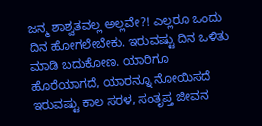ಜನ್ಮ ಶಾಶ್ವತವಲ್ಲ ಅಲ್ಲವೇ?! ಎಲ್ಲರೂ ಒಂದು ದಿನ ಹೋಗಲೇಬೇಕು. ಇರುವಷ್ಟು ದಿನ ಒಳಿತು ಮಾಡಿ ಬದುಕೋಣ. ಯಾರಿಗೂ ಹೊರೆಯಾಗದೆ, ಯಾರನ್ನೂ ನೋಯಿಸದೆ ಇರುವಷ್ಟು ಕಾಲ ಸರಳ, ಸಂತೃಪ್ತ ಜೀವನ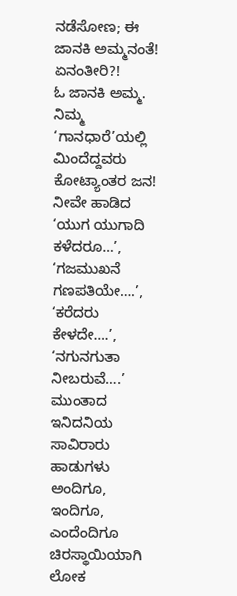ನಡೆಸೋಣ; ಈ ಜಾನಕಿ ಅಮ್ಮನಂತೆ! ಏನಂತೀರಿ?!
ಓ ಜಾನಕಿ ಅಮ್ಮ. ನಿಮ್ಮ ‘ಗಾನಧಾರೆ’ಯಲ್ಲಿ ಮಿಂದೆದ್ದವರು ಕೋಟ್ಯಾಂತರ ಜನ! ನೀವೇ ಹಾಡಿದ ‘ಯುಗ ಯುಗಾದಿ ಕಳೆದರೂ…’, ‘ಗಜಮುಖನೆ ಗಣಪತಿಯೇ….’, ‘ಕರೆದರು ಕೇಳದೇ….’, ‘ನಗುನಗುತಾ ನೀಬರುವೆ….’ ಮುಂತಾದ ಇನಿದನಿಯ ಸಾವಿರಾರು ಹಾಡುಗಳು ಅಂದಿಗೂ, ಇಂದಿಗೂ, ಎಂದೆಂದಿಗೂ ಚಿರಸ್ಥಾಯಿಯಾಗಿ ಲೋಕ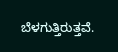ಬೆಳಗುತ್ತಿರುತ್ತವೆ.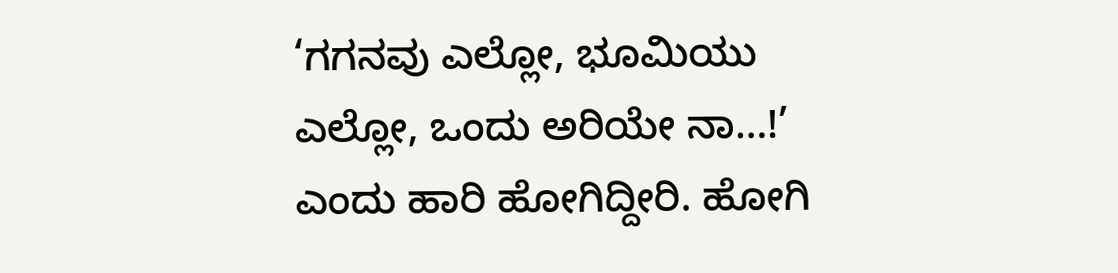‘ಗಗನವು ಎಲ್ಲೋ, ಭೂಮಿಯು ಎಲ್ಲೋ, ಒಂದು ಅರಿಯೇ ನಾ…!’ ಎಂದು ಹಾರಿ ಹೋಗಿದ್ದೀರಿ. ಹೋಗಿ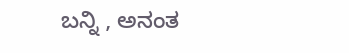ಬನ್ನಿ , ಅನಂತ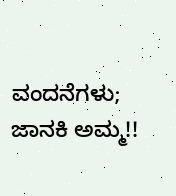ವಂದನೆಗಳು; ಜಾನಕಿ ಅಮ್ಮ!!